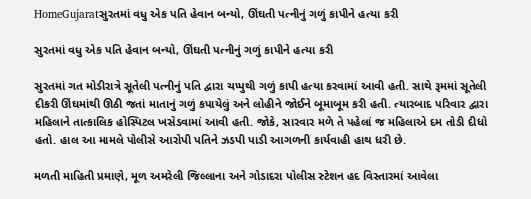HomeGujaratસુરતમાં વધુ એક પતિ હેવાન બન્યો, ઊંઘતી પત્નીનું ગળું કાપીને હત્યા કરી

સુરતમાં વધુ એક પતિ હેવાન બન્યો, ઊંઘતી પત્નીનું ગળું કાપીને હત્યા કરી

સુરતમાં ગત મોડીરાત્રે સૂતેલી પત્નીનું પતિ દ્વારા ચપ્પુથી ગળું કાપી હત્યા કરવામાં આવી હતી. સાથે રૂમમાં સૂતેલી દીકરી ઊંઘમાંથી ઊઠી જતાં માતાનું ગળું કપાયેલું અને લોહીને જોઈને બૂમાબૂમ કરી હતી. ત્યારબાદ પરિવાર દ્વારા મહિલાને તાત્કાલિક હોસ્પિટલ ખસેડવામાં આવી હતી. જોકે, સારવાર મળે તે પહેલાં જ મહિલાએ દમ તોડી દીધો હતો. હાલ આ મામલે પોલીસે આરોપી પતિને ઝડપી પાડી આગળની કાર્યવાહી હાથ ધરી છે.

મળતી માહિતી પ્રમાણે, મૂળ અમરેલી જિલ્લાના અને ગોડાદરા પોલીસ સ્ટેશન હદ વિસ્તારમાં આવેલા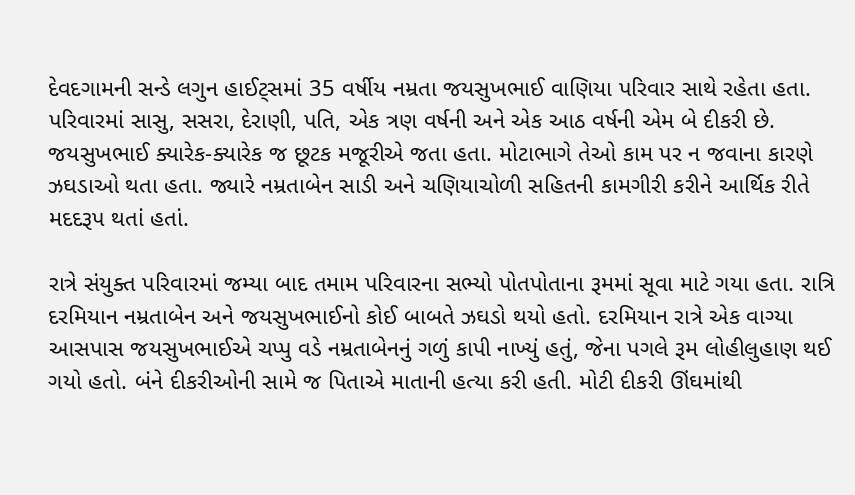દેવદગામની સન્ડે લગુન હાઈટ્સમાં 35 વર્ષીય નમ્રતા જયસુખભાઈ વાણિયા પરિવાર સાથે રહેતા હતા. પરિવારમાં સાસુ, સસરા, દેરાણી, પતિ, એક ત્રણ વર્ષની અને એક આઠ વર્ષની એમ બે દીકરી છે. જયસુખભાઈ ક્યારેક-ક્યારેક જ છૂટક મજૂરીએ જતા હતા. મોટાભાગે તેઓ કામ પર ન જવાના કારણે ઝઘડાઓ થતા હતા. જ્યારે નમ્રતાબેન સાડી અને ચણિયાચોળી સહિતની કામગીરી કરીને આર્થિક રીતે મદદરૂપ થતાં હતાં.

રાત્રે સંયુક્ત પરિવારમાં જમ્યા બાદ તમામ પરિવારના સભ્યો પોતપોતાના રૂમમાં સૂવા માટે ગયા હતા. રાત્રિ દરમિયાન નમ્રતાબેન અને જયસુખભાઈનો કોઈ બાબતે ઝઘડો થયો હતો. દરમિયાન રાત્રે એક વાગ્યા આસપાસ જયસુખભાઈએ ચપ્પુ વડે નમ્રતાબેનનું ગળું કાપી નાખ્યું હતું, જેના પગલે રૂમ લોહીલુહાણ થઈ ગયો હતો. બંને દીકરીઓની સામે જ પિતાએ માતાની હત્યા કરી હતી. મોટી દીકરી ઊંઘમાંથી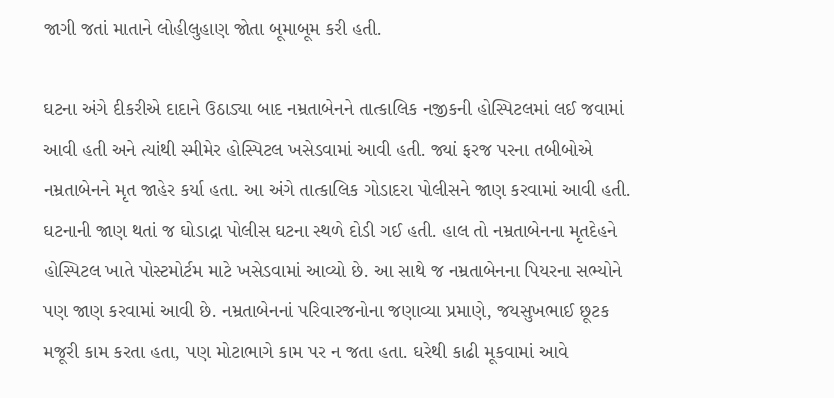જાગી જતાં માતાને લોહીલુહાણ જોતા બૂમાબૂમ કરી હતી.

ઘટના અંગે દીકરીએ દાદાને ઉઠાડ્યા બાદ નમ્રતાબેનને તાત્કાલિક નજીકની હોસ્પિટલમાં લઈ જવામાં આવી હતી અને ત્યાંથી સ્મીમેર હોસ્પિટલ ખસેડવામાં આવી હતી. જ્યાં ફરજ પરના તબીબોએ નમ્રતાબેનને મૃત જાહેર કર્યા હતા. આ અંગે તાત્કાલિક ગોડાદરા પોલીસને જાણ કરવામાં આવી હતી. ઘટનાની જાણ થતાં જ ઘોડાદ્રા પોલીસ ઘટના સ્થળે દોડી ગઈ હતી. હાલ તો નમ્રતાબેનના મૃતદેહને હોસ્પિટલ ખાતે પોસ્ટમોર્ટમ માટે ખસેડવામાં આવ્યો છે. આ સાથે જ નમ્રતાબેનના પિયરના સભ્યોને પણ જાણ કરવામાં આવી છે. નમ્રતાબેનનાં પરિવારજનોના જણાવ્યા પ્રમાણે, જયસુખભાઈ છૂટક મજૂરી કામ કરતા હતા, પણ મોટાભાગે કામ પર ન જતા હતા. ઘરેથી કાઢી મૂકવામાં આવે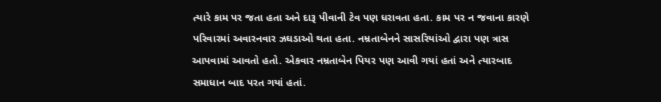ત્યારે કામ પર જતા હતા અને દારૂ પીવાની ટેવ પણ ધરાવતા હતા. કામ પર ન જવાના કારણે પરિવારમાં અવારનવાર ઝઘડાઓ થતા હતા. નમ્રતાબેનને સાસરિયાંઓ દ્વારા પણ ત્રાસ આપવામાં આવતો હતો. એકવાર નમ્રતાબેન પિયર પણ આવી ગયાં હતાં અને ત્યારબાદ સમાધાન બાદ પરત ગયાં હતાં.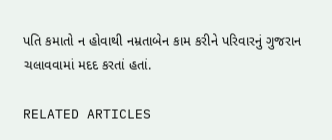પતિ કમાતો ન હોવાથી નમ્રતાબેન કામ કરીને પરિવારનું ગુજરાન ચલાવવામાં મદદ કરતાં હતાં.

RELATED ARTICLES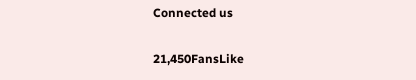Connected us

21,450FansLike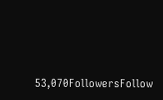53,070FollowersFollow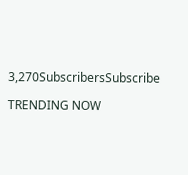3,270SubscribersSubscribe

TRENDING NOW